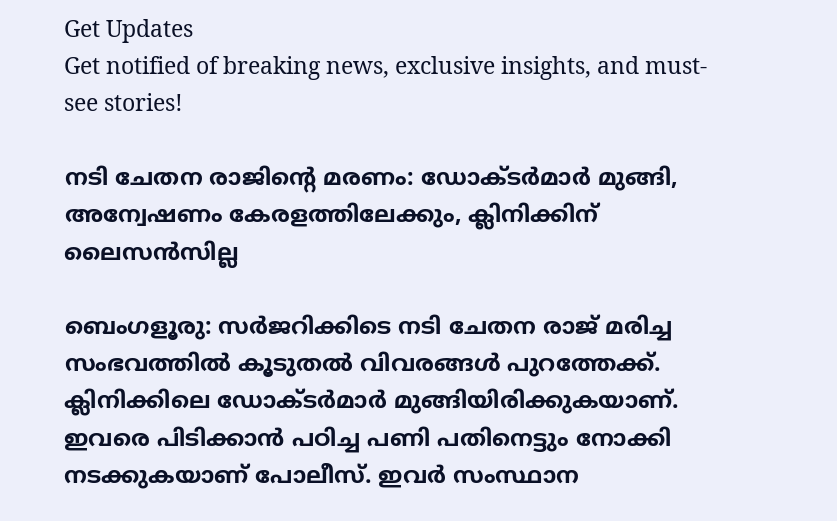Get Updates
Get notified of breaking news, exclusive insights, and must-see stories!

നടി ചേതന രാജിന്റെ മരണം: ഡോക്ടര്‍മാര്‍ മുങ്ങി, അന്വേഷണം കേരളത്തിലേക്കും, ക്ലിനിക്കിന് ലൈസന്‍സില്ല

ബെംഗളൂരു: സര്‍ജറിക്കിടെ നടി ചേതന രാജ് മരിച്ച സംഭവത്തില്‍ കൂടുതല്‍ വിവരങ്ങള്‍ പുറത്തേക്ക്. ക്ലിനിക്കിലെ ഡോക്ടര്‍മാര്‍ മുങ്ങിയിരിക്കുകയാണ്. ഇവരെ പിടിക്കാന്‍ പഠിച്ച പണി പതിനെട്ടും നോക്കി നടക്കുകയാണ് പോലീസ്. ഇവര്‍ സംസ്ഥാന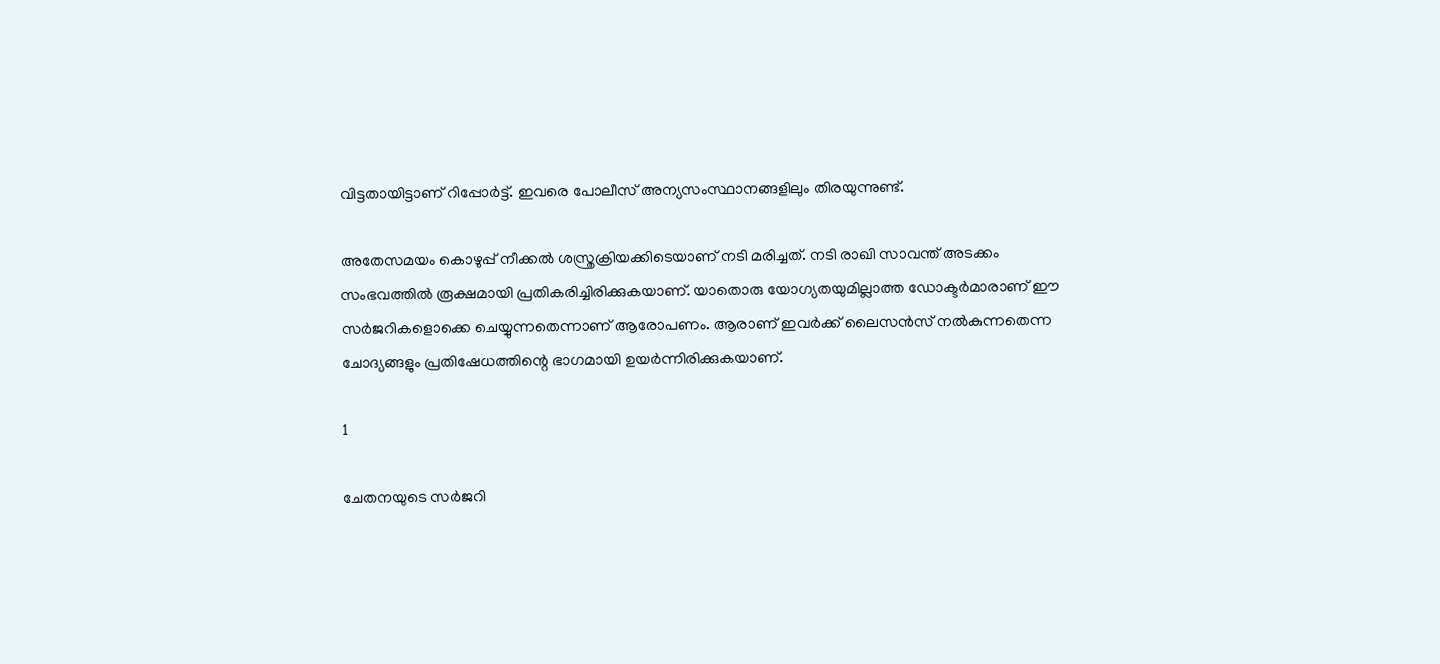വിട്ടതായിട്ടാണ് റിപ്പോര്‍ട്ട്. ഇവരെ പോലീസ് അന്യസംസ്ഥാനങ്ങളിലും തിരയുന്നുണ്ട്.

അതേസമയം കൊഴുപ്പ് നീക്കല്‍ ശസ്ത്രക്രിയക്കിടെയാണ് നടി മരിച്ചത്. നടി രാഖി സാവന്ത് അടക്കം സംഭവത്തില്‍ രൂക്ഷമായി പ്രതികരിച്ചിരിക്കുകയാണ്. യാതൊരു യോഗ്യതയുമില്ലാത്ത ഡോക്ടര്‍മാരാണ് ഈ സര്‍ജറികളൊക്കെ ചെയ്യുന്നതെന്നാണ് ആരോപണം. ആരാണ് ഇവര്‍ക്ക് ലൈസന്‍സ് നല്‍കുന്നതെന്ന ചോദ്യങ്ങളും പ്രതിഷേധത്തിന്റെ ഭാഗമായി ഉയര്‍ന്നിരിക്കുകയാണ്.

1

ചേതനയുടെ സര്‍ജറി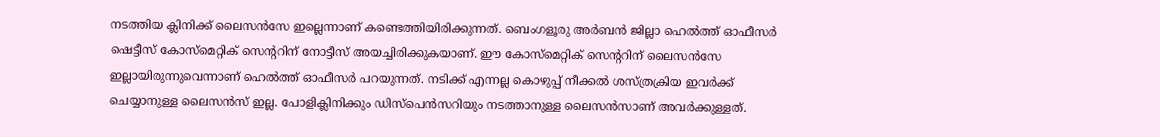നടത്തിയ ക്ലിനിക്ക് ലൈസന്‍സേ ഇല്ലെന്നാണ് കണ്ടെത്തിയിരിക്കുന്നത്. ബെംഗളൂരു അര്‍ബന്‍ ജില്ലാ ഹെല്‍ത്ത് ഓഫീസര്‍ ഷെട്ടീസ് കോസ്‌മെറ്റിക് സെന്ററിന് നോട്ടീസ് അയച്ചിരിക്കുകയാണ്. ഈ കോസ്‌മെറ്റിക് സെന്ററിന് ലൈസന്‍സേ ഇല്ലായിരുന്നുവെന്നാണ് ഹെല്‍ത്ത് ഓഫീസര്‍ പറയുന്നത്. നടിക്ക് എന്നല്ല കൊഴുപ്പ് നീക്കല്‍ ശസ്ത്രക്രിയ ഇവര്‍ക്ക് ചെയ്യാനുള്ള ലൈസന്‍സ് ഇല്ല. പോളിക്ലിനിക്കും ഡിസ്‌പെന്‍സറിയും നടത്താനുള്ള ലൈസന്‍സാണ് അവര്‍ക്കുള്ളത്.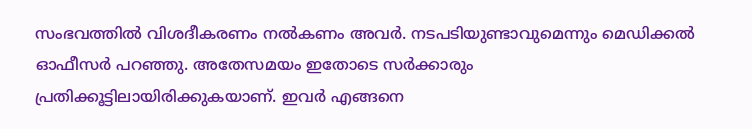സംഭവത്തില്‍ വിശദീകരണം നല്‍കണം അവര്‍. നടപടിയുണ്ടാവുമെന്നും മെഡിക്കല്‍ ഓഫീസര്‍ പറഞ്ഞു. അതേസമയം ഇതോടെ സര്‍ക്കാരും പ്രതിക്കൂട്ടിലായിരിക്കുകയാണ്. ഇവര്‍ എങ്ങനെ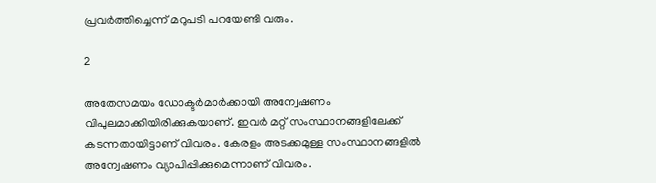പ്രവര്‍ത്തിച്ചെന്ന് മറുപടി പറയേണ്ടി വരും.

2

അതേസമയം ഡോക്ടര്‍മാര്‍ക്കായി അന്വേഷണം വിപുലമാക്കിയിരിക്കുകയാണ്. ഇവര്‍ മറ്റ് സംസ്ഥാനങ്ങളിലേക്ക് കടന്നതായിട്ടാണ് വിവരം. കേരളം അടക്കമുള്ള സംസ്ഥാനങ്ങളില്‍ അന്വേഷണം വ്യാപിപ്പിക്കുമെന്നാണ് വിവരം.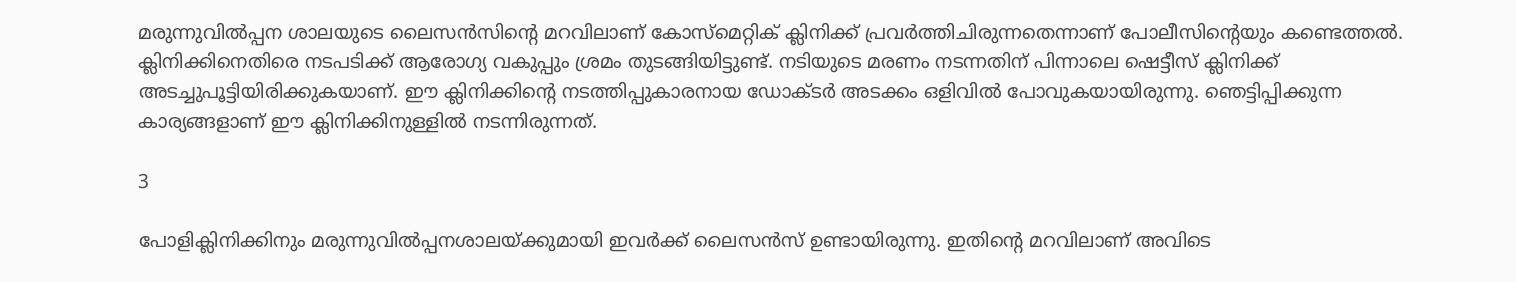മരുന്നുവില്‍പ്പന ശാലയുടെ ലൈസന്‍സിന്റെ മറവിലാണ് കോസ്‌മെറ്റിക് ക്ലിനിക്ക് പ്രവര്‍ത്തിചിരുന്നതെന്നാണ് പോലീസിന്റെയും കണ്ടെത്തല്‍. ക്ലിനിക്കിനെതിരെ നടപടിക്ക് ആരോഗ്യ വകുപ്പും ശ്രമം തുടങ്ങിയിട്ടുണ്ട്. നടിയുടെ മരണം നടന്നതിന് പിന്നാലെ ഷെട്ടീസ് ക്ലിനിക്ക് അടച്ചുപൂട്ടിയിരിക്കുകയാണ്. ഈ ക്ലിനിക്കിന്റെ നടത്തിപ്പുകാരനായ ഡോക്ടര്‍ അടക്കം ഒളിവില്‍ പോവുകയായിരുന്നു. ഞെട്ടിപ്പിക്കുന്ന കാര്യങ്ങളാണ് ഈ ക്ലിനിക്കിനുള്ളില്‍ നടന്നിരുന്നത്.

3

പോളിക്ലിനിക്കിനും മരുന്നുവില്‍പ്പനശാലയ്ക്കുമായി ഇവര്‍ക്ക് ലൈസന്‍സ് ഉണ്ടായിരുന്നു. ഇതിന്റെ മറവിലാണ് അവിടെ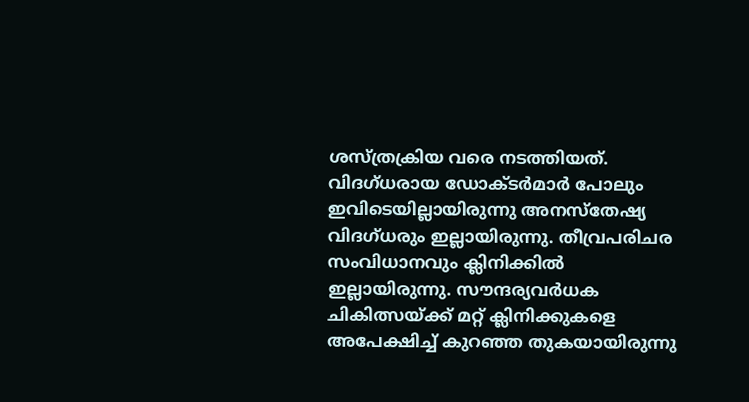ശസ്ത്രക്രിയ വരെ നടത്തിയത്. വിദഗ്ധരായ ഡോക്ടര്‍മാര്‍ പോലും ഇവിടെയില്ലായിരുന്നു അനസ്‌തേഷ്യ വിദഗ്ധരും ഇല്ലായിരുന്നു. തീവ്രപരിചര സംവിധാനവും ക്ലിനിക്കില്‍ ഇല്ലായിരുന്നു. സൗന്ദര്യവര്‍ധക ചികിത്സയ്ക്ക് മറ്റ് ക്ലിനിക്കുകളെ അപേക്ഷിച്ച് കുറഞ്ഞ തുകയായിരുന്നു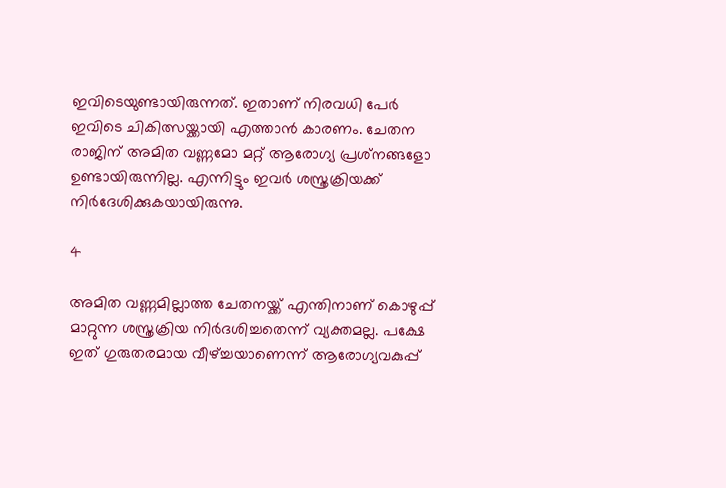ഇവിടെയുണ്ടായിരുന്നത്. ഇതാണ് നിരവധി പേര്‍ ഇവിടെ ചികിത്സയ്ക്കായി എത്താന്‍ കാരണം. ചേതന രാജിന് അമിത വണ്ണമോ മറ്റ് ആരോഗ്യ പ്രശ്‌നങ്ങളോ ഉണ്ടായിരുന്നില്ല. എന്നിട്ടും ഇവര്‍ ശസ്ത്രക്രിയക്ക് നിര്‍ദേശിക്കുകയായിരുന്നു.

4

അമിത വണ്ണമില്ലാത്ത ചേതനയ്ക്ക് എന്തിനാണ് കൊഴുപ്പ് മാറ്റുന്ന ശസ്ത്രക്രിയ നിര്‍ദശിച്ചതെന്ന് വ്യക്തമല്ല. പക്ഷേ ഇത് ഗുരുതരമായ വീഴ്ച്ചയാണെന്ന് ആരോഗ്യവകുപ്പ്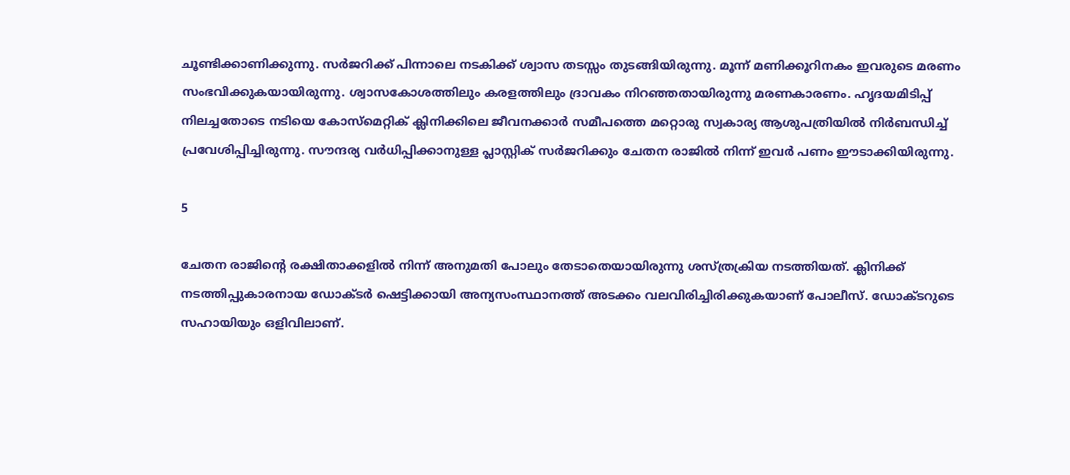ചൂണ്ടിക്കാണിക്കുന്നു. സര്‍ജറിക്ക് പിന്നാലെ നടകിക്ക് ശ്വാസ തടസ്സം തുടങ്ങിയിരുന്നു. മൂന്ന് മണിക്കൂറിനകം ഇവരുടെ മരണം സംഭവിക്കുകയായിരുന്നു. ശ്വാസകോശത്തിലും കരളത്തിലും ദ്രാവകം നിറഞ്ഞതായിരുന്നു മരണകാരണം. ഹൃദയമിടിപ്പ് നിലച്ചതോടെ നടിയെ കോസ്‌മെറ്റിക് ക്ലിനിക്കിലെ ജീവനക്കാര്‍ സമീപത്തെ മറ്റൊരു സ്വകാര്യ ആശുപത്രിയില്‍ നിര്‍ബന്ധിച്ച് പ്രവേശിപ്പിച്ചിരുന്നു. സൗന്ദര്യ വര്‍ധിപ്പിക്കാനുള്ള പ്ലാസ്റ്റിക് സര്‍ജറിക്കും ചേതന രാജില്‍ നിന്ന് ഇവര്‍ പണം ഈടാക്കിയിരുന്നു.

5

ചേതന രാജിന്റെ രക്ഷിതാക്കളില്‍ നിന്ന് അനുമതി പോലും തേടാതെയായിരുന്നു ശസ്ത്രക്രിയ നടത്തിയത്. ക്ലിനിക്ക് നടത്തിപ്പുകാരനായ ഡോക്ടര്‍ ഷെട്ടിക്കായി അന്യസംസ്ഥാനത്ത് അടക്കം വലവിരിച്ചിരിക്കുകയാണ് പോലീസ്. ഡോക്ടറുടെ സഹായിയും ഒളിവിലാണ്.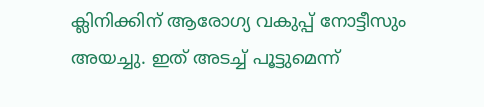ക്ലിനിക്കിന് ആരോഗ്യ വകുപ്പ് നോട്ടീസും അയച്ചു. ഇത് അടച്ച് പൂട്ടുമെന്ന്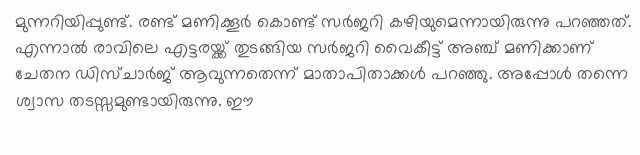മുന്നറിയിപ്പുണ്ട്. രണ്ട് മണിക്കൂര്‍ കൊണ്ട് സര്‍ജറി കഴിയുമെന്നായിരുന്നു പറഞ്ഞത്. എന്നാല്‍ രാവിലെ എട്ടരയ്ക്ക് തുടങ്ങിയ സര്‍ജറി വൈകീട്ട് അഞ്ച് മണിക്കാണ് ചേതന ഡിസ്ചാര്‍ജ് ആവുന്നതെന്ന് മാതാപിതാക്കള്‍ പറഞ്ഞു. അപ്പോള്‍ തന്നെ ശ്വാസ തടസ്സമുണ്ടായിരുന്നു. ഈ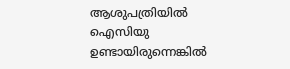ആശുപത്രിയില്‍ ഐസിയു ഉണ്ടായിരുന്നെങ്കില്‍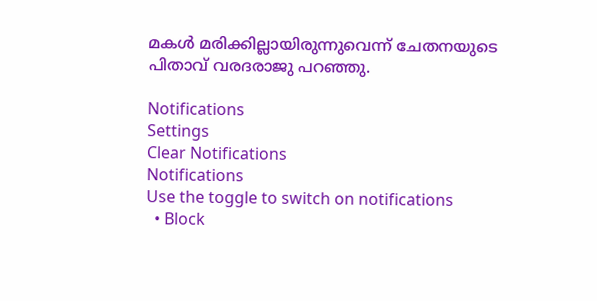മകള്‍ മരിക്കില്ലായിരുന്നുവെന്ന് ചേതനയുടെ പിതാവ് വരദരാജു പറഞ്ഞു.

Notifications
Settings
Clear Notifications
Notifications
Use the toggle to switch on notifications
  • Block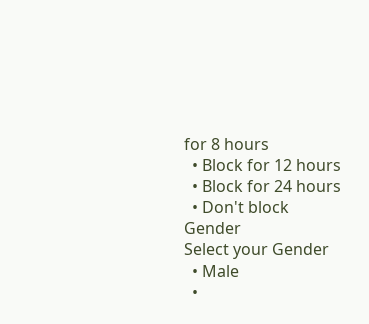for 8 hours
  • Block for 12 hours
  • Block for 24 hours
  • Don't block
Gender
Select your Gender
  • Male
  •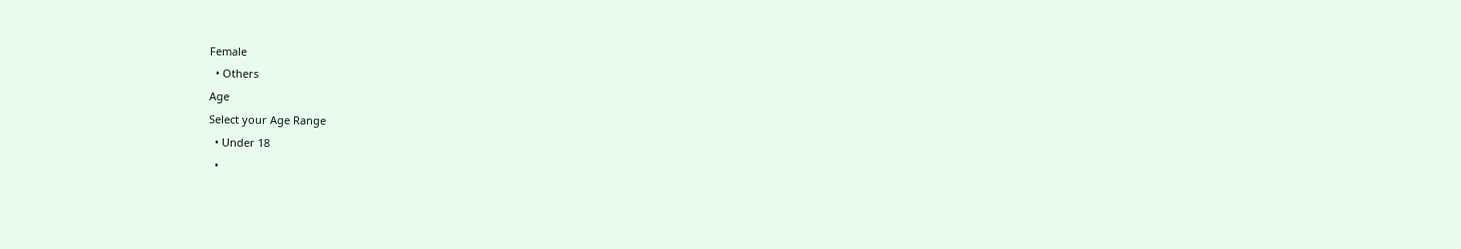Female
  • Others
Age
Select your Age Range
  • Under 18
  •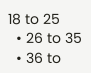18 to 25
  • 26 to 35
  • 36 to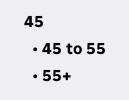45
  • 45 to 55
  • 55+